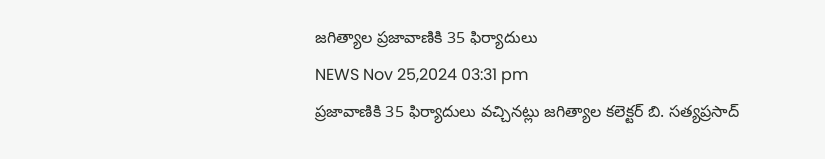జగిత్యాల ప్రజావాణికి 35 ఫిర్యాదులు
NEWS Nov 25,2024 03:31 pm
ప్రజావాణికి 35 ఫిర్యాదులు వచ్చినట్లు జగిత్యాల కలెక్టర్ బి. సత్యప్రసాద్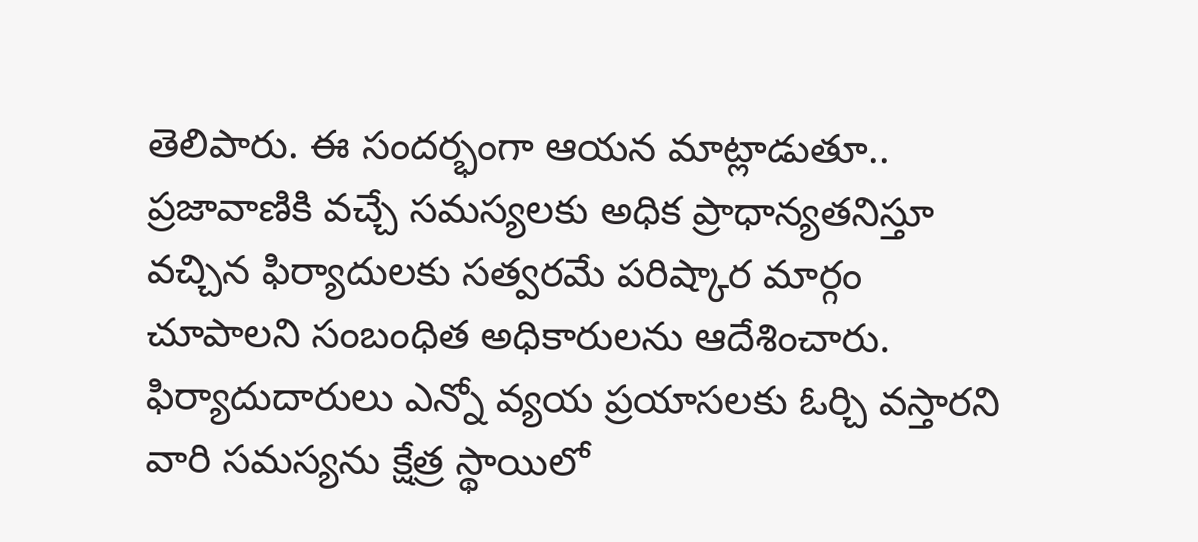తెలిపారు. ఈ సందర్భంగా ఆయన మాట్లాడుతూ.. ప్రజావాణికి వచ్చే సమస్యలకు అధిక ప్రాధాన్యతనిస్తూ వచ్చిన ఫిర్యాదులకు సత్వరమే పరిష్కార మార్గం చూపాలని సంబంధిత అధికారులను ఆదేశించారు. ఫిర్యాదుదారులు ఎన్నో వ్యయ ప్రయాసలకు ఓర్చి వస్తారని వారి సమస్యను క్షేత్ర స్థాయిలో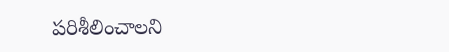పరిశీలించాలని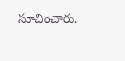సూచించారు.